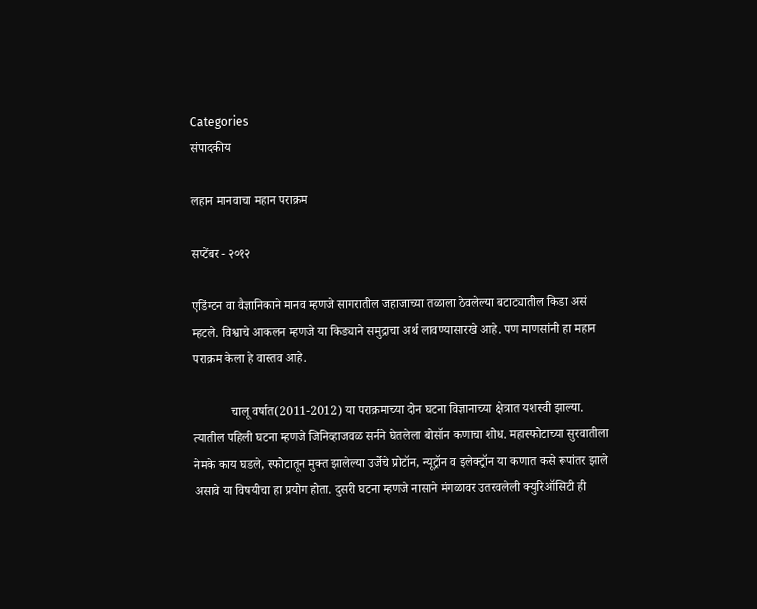Categories
संपादकीय

लहान मानवाचा महान पराक्रम

सप्टेंबर - २०१२

एडिंग्टन वा वैज्ञानिकाने मानव म्हणजे सागरातील जहाजाच्या तळाला ठेवलेल्या बटाट्यातील किडा असं म्हटले. विश्वाचे आकलन म्हणजे या किड्याने समुद्राचा अर्थ लावण्यासारखे आहे. पण माणसांनी हा महान पराक्रम केला हे वास्तव आहे.

            चालू वर्षात(2011-2012) या पराक्रमाच्या दोन घटना विज्ञानाच्या क्षेत्रात यशस्वी झाल्या. त्यातील पहिली घटना म्हणजे जिनिव्हाजवळ सर्नने घेतलेला बोसॉन कणाचा शोध. महास्फोटाच्या सुरवातीला नेमके काय घडले, स्फोटातून मुक्त झालेल्या उर्जेचे प्रोटॉन, न्यूट्रॉन व इलेक्ट्रॉन या कणात कसे रूपांतर झाले असावे या विषयीचा हा प्रयोग होता. दुसरी घटना म्हणजे नासाने मंगळावर उतरवलेली क्युरिऑसिटी ही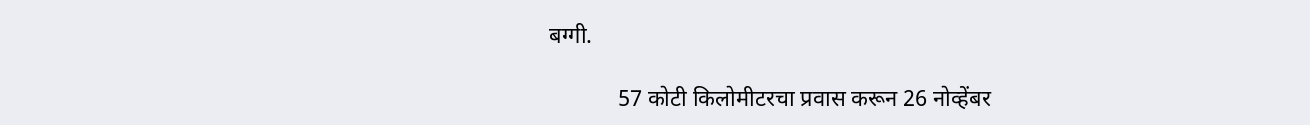बग्गी.

            57 कोटी किलोमीटरचा प्रवास करून 26 नोव्हेंबर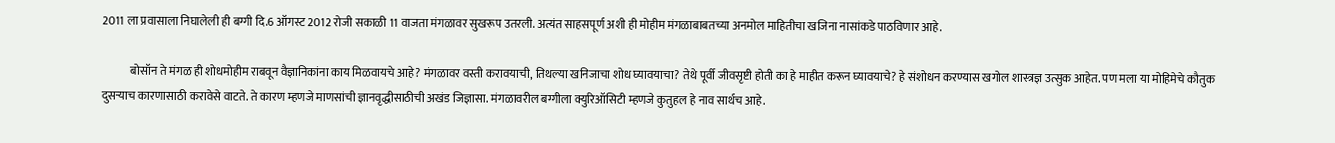2011 ला प्रवासाला निघालेली ही बग्गी दि.6 ऑगस्ट 2012 रोजी सकाळी 11 वाजता मंगळावर सुखरूप उतरली. अत्यंत साहसपूर्ण अशी ही मोहीम मंगळाबाबतच्या अनमोल माहितीचा खजिना नासांकडे पाठविणार आहे.

            बोसॉन ते मंगळ ही शोधमोहीम राबवून वैज्ञानिकांना काय मिळवायचे आहे? मंगळावर वस्ती करावयाची, तिथल्या खनिजाचा शोध घ्यावयाचा? तेथे पूर्वी जीवसृष्टी होती का हे माहीत करून घ्यावयाचे? हे संशोधन करण्यास खगोल शास्त्रज्ञ उत्सुक आहेत. पण मला या मोहिमेचे कौतुक दुसर्‍याच कारणासाठी करावेसे वाटते. ते कारण म्हणजे माणसांची ज्ञानवृद्धीसाठीची अखंड जिज्ञासा. मंगळावरील बग्गीला क्युरिऑसिटी म्हणजे कुतुहल हे नाव सार्थच आहे.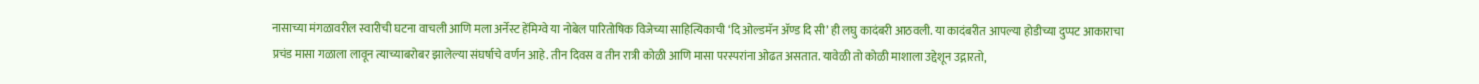नासाच्या मंगळावरील स्वारीची घटना वाचली आणि मला अर्नेस्ट हेंमिग्वे या नोबेल पारितोषिक विजेच्या साहित्यिकाची ‘दि ओल्डमॅन अ‍ॅण्ड दि सी’ ही लघु कादंबरी आठवली. या कादंबरीत आपल्या होडीच्या दुप्पट आकाराचा प्रचंड मासा गळाला लावून त्याच्याबरोबर झालेल्या संघर्षाचे वर्णन आहे. तीन दिवस व तीन रात्री कोळी आणि मासा परस्परांना ओढत असतात. यावेळी तो कोळी माशाला उद्देशून उद्गारतो,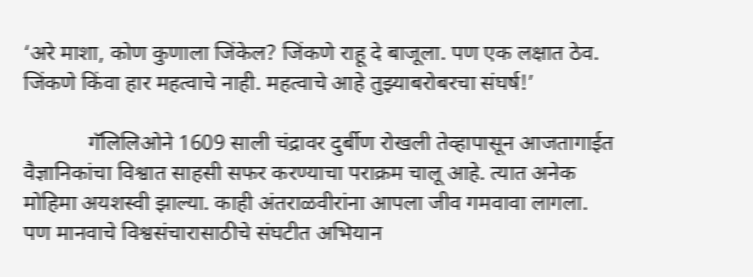‘अरे माशा, कोण कुणाला जिंकेल? जिंकणे राहू दे बाजूला. पण एक लक्षात ठेव. जिंकणे किंवा हार महत्वाचे नाही. महत्वाचे आहे तुझ्याबरोबरचा संघर्ष!’

            गॅलिलिओने 1609 साली चंद्रावर दुर्बीण रोखली तेव्हापासून आजतागाईत वैज्ञानिकांचा विश्वात साहसी सफर करण्याचा पराक्रम चालू आहे. त्यात अनेक मोहिमा अयशस्वी झाल्या. काही अंतराळवीरांना आपला जीव गमवावा लागला. पण मानवाचे विश्वसंचारासाठीचे संघटीत अभियान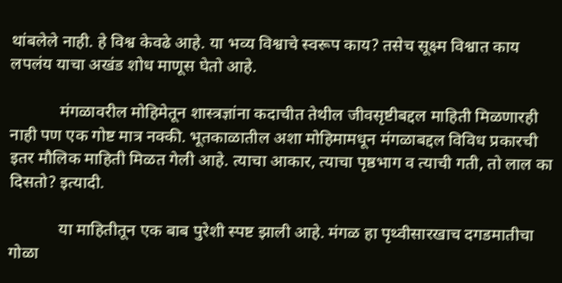थांबलेले नाही. हे विश्व केवढे आहे. या भव्य विश्वाचे स्वरूप काय? तसेच सूक्ष्म विश्वात काय लपलंय याचा अखंड शोध माणूस घेतो आहे.

            मंगळावरील मोहिमेतून शास्त्रज्ञांना कदाचीत तेथील जीवसृष्टीबद्दल माहिती मिळणारही नाही पण एक गोष्ट मात्र नक्की. भूतकाळातील अशा मोहिमामधून मंगळाबद्दल विविध प्रकारची इतर मौलिक माहिती मिळत गेली आहे. त्याचा आकार, त्याचा पृष्ठभाग व त्याची गती, तो लाल का दिसतो? इत्यादी.

            या माहितीतून एक बाब पुरेशी स्पष्ट झाली आहे. मंगळ हा पृथ्वीसारखाच दगडमातीचा गोळा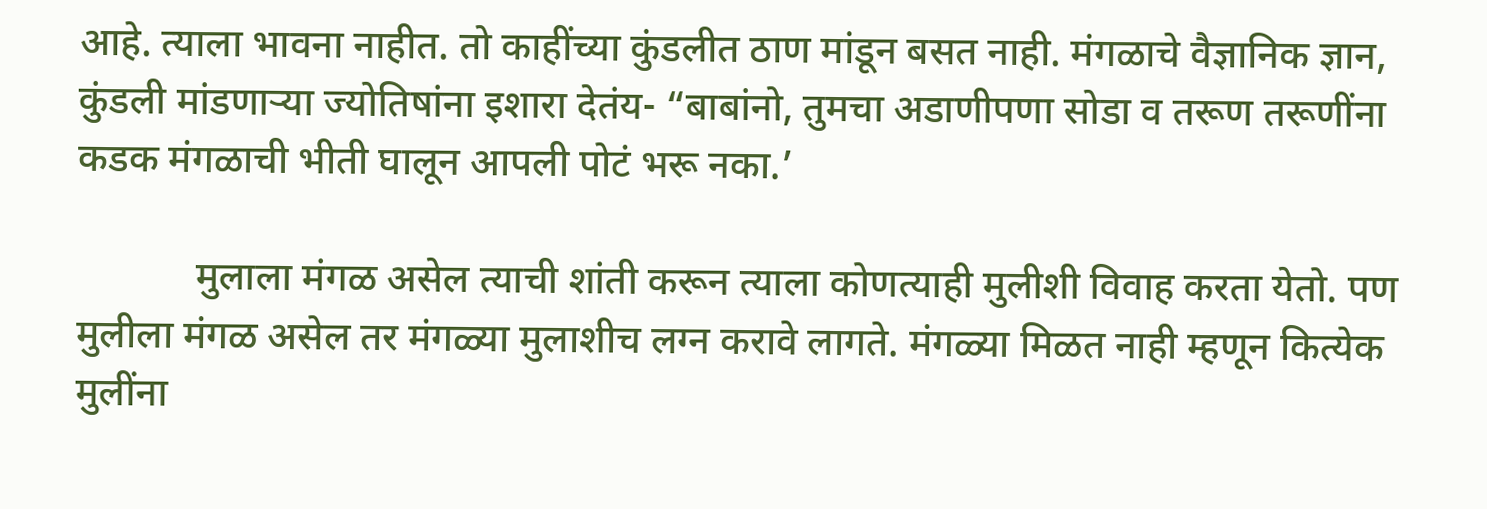आहे. त्याला भावना नाहीत. तो काहींच्या कुंडलीत ठाण मांडून बसत नाही. मंगळाचे वैज्ञानिक ज्ञान, कुंडली मांडणार्‍या ज्योतिषांना इशारा देतंय- “बाबांनो, तुमचा अडाणीपणा सोडा व तरूण तरूणींना कडक मंगळाची भीती घालून आपली पोटं भरू नका.’

            मुलाला मंगळ असेल त्याची शांती करून त्याला कोणत्याही मुलीशी विवाह करता येतो. पण मुलीला मंगळ असेल तर मंगळ्या मुलाशीच लग्न करावे लागते. मंगळ्या मिळत नाही म्हणून कित्येक मुलींना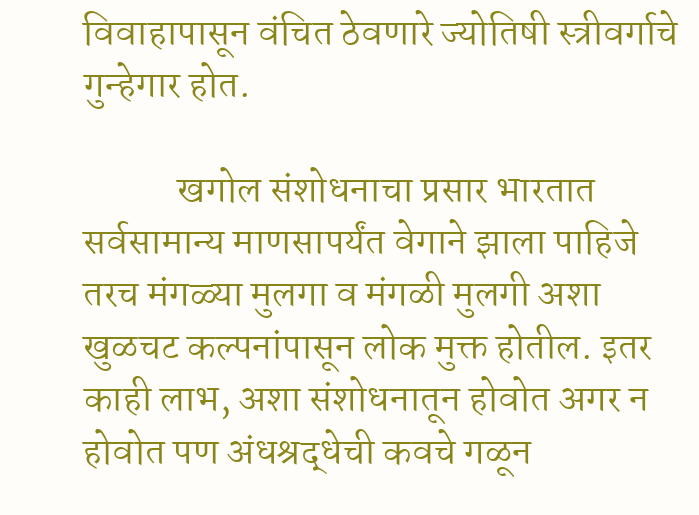विवाहापासून वंचित ठेवणारे ज्योतिषी स्त्रीवर्गाचे गुन्हेगार होत.

            खगोल संशोधनाचा प्रसार भारतात सर्वसामान्य माणसापर्यंत वेगाने झाला पाहिजे तरच मंगळ्या मुलगा व मंगळी मुलगी अशा खुळचट कल्पनांपासून लोक मुक्त होतील. इतर काही लाभ, अशा संशोधनातून होवोत अगर न होवोत पण अंधश्रद्धेची कवचे गळून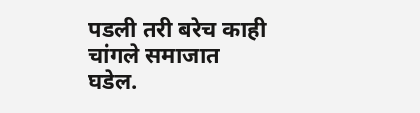पडली तरी बरेच काही चांगले समाजात घडेल.